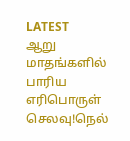LATEST
ஆறு மாதங்களில் பாரிய எரிபொருள் செலவு!நெல்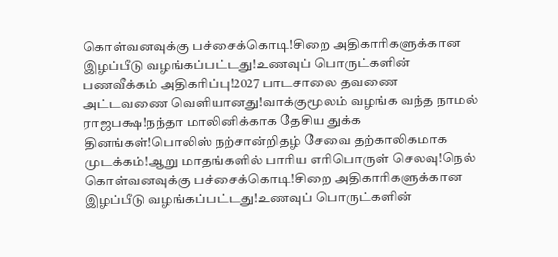கொள்வனவுக்கு பச்சைக்கொடி!சிறை அதிகாரிகளுக்கான இழப்பீடு வழங்கப்பட்டது!உணவுப் பொருட்களின் பணவீக்கம் அதிகரிப்பு!2027 பாடசாலை தவணை அட்டவணை வெளியானது!வாக்குமூலம் வழங்க வந்த நாமல் ராஜபக்ஷ!நந்தா மாலினிக்காக தேசிய துக்க தினங்கள்!பொலிஸ் நற்சான்றிதழ் சேவை தற்காலிகமாக முடக்கம்!ஆறு மாதங்களில் பாரிய எரிபொருள் செலவு!நெல் கொள்வனவுக்கு பச்சைக்கொடி!சிறை அதிகாரிகளுக்கான இழப்பீடு வழங்கப்பட்டது!உணவுப் பொருட்களின்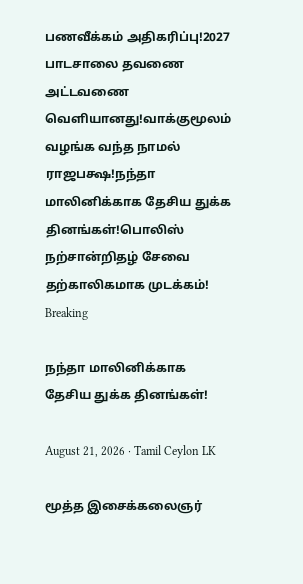பணவீக்கம் அதிகரிப்பு!2027 பாடசாலை தவணை அட்டவணை வெளியானது!வாக்குமூலம் வழங்க வந்த நாமல் ராஜபக்ஷ!நந்தா மாலினிக்காக தேசிய துக்க தினங்கள்!பொலிஸ் நற்சான்றிதழ் சேவை தற்காலிகமாக முடக்கம்!
Breaking

நந்தா மாலினிக்காக தேசிய துக்க தினங்கள்!

August 21, 2026 · Tamil Ceylon LK

மூத்த இசைக்கலைஞர்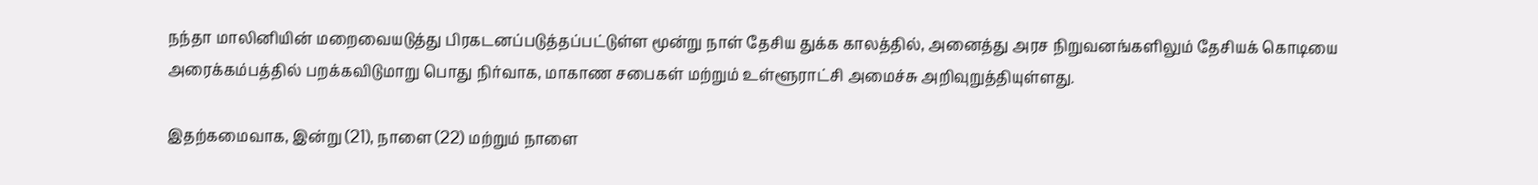நந்தா மாலினியின் மறைவையடுத்து பிரகடனப்படுத்தப்பட்டுள்ள மூன்று நாள் தேசிய துக்க காலத்தில், அனைத்து அரச நிறுவனங்களிலும் தேசியக் கொடியை அரைக்கம்பத்தில் பறக்கவிடுமாறு பொது நிர்வாக, மாகாண சபைகள் மற்றும் உள்ளூராட்சி அமைச்சு அறிவுறுத்தியுள்ளது.

இதற்கமைவாக, இன்று (21), நாளை (22) மற்றும் நாளை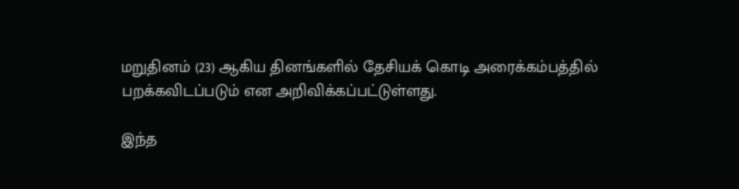மறுதினம் (23) ஆகிய தினங்களில் தேசியக் கொடி அரைக்கம்பத்தில் பறக்கவிடப்படும் என அறிவிக்கப்பட்டுள்ளது.

இந்த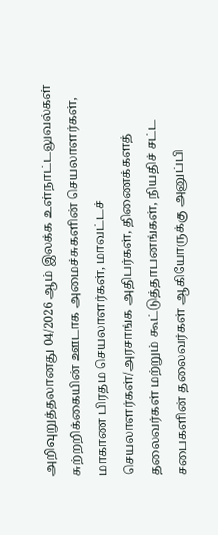அறிவுறுத்தலானது 04/2026 ஆம் இலக்க உள்நாட்டலுவல்கள் சுற்றறிக்கையின் ஊடாக அமைச்சுகளின் செயலாளர்கள், மாகாண பிரதம செயலாளர்கள், மாவட்டச் செயலாளர்கள்/அரசாங்க அதிபர்கள், திணைக்களத் தலைவர்கள் மற்றும் கூட்டுத்தாபனங்கள், நியதிச் சட்ட சபைகளின் தலைவர்கள் ஆகியோருக்கு அனுப்பி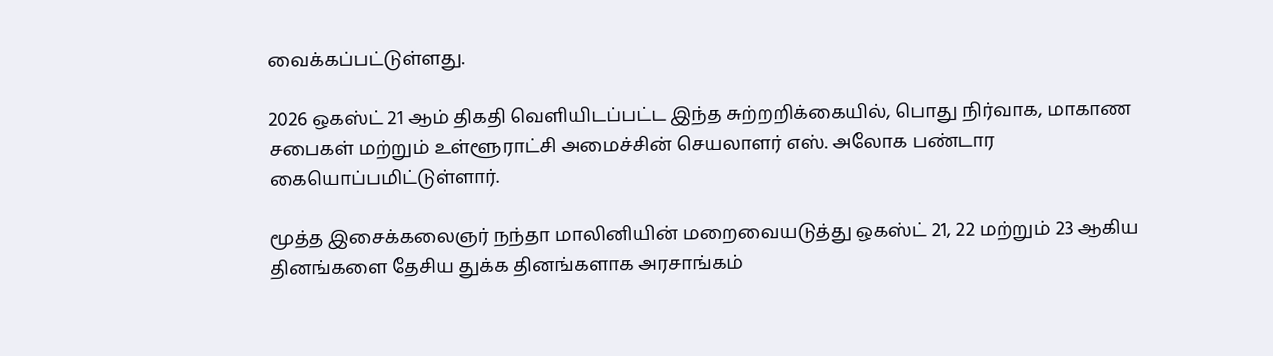வைக்கப்பட்டுள்ளது.

2026 ஒகஸ்ட் 21 ஆம் திகதி வெளியிடப்பட்ட இந்த சுற்றறிக்கையில், பொது நிர்வாக, மாகாண சபைகள் மற்றும் உள்ளூராட்சி அமைச்சின் செயலாளர் எஸ். அலோக பண்டார கையொப்பமிட்டுள்ளார்.

மூத்த இசைக்கலைஞர் நந்தா மாலினியின் மறைவையடுத்து ஒகஸ்ட் 21, 22 மற்றும் 23 ஆகிய தினங்களை தேசிய துக்க தினங்களாக அரசாங்கம்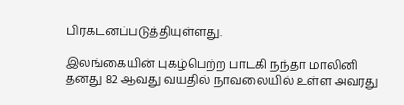பிரகடனப்படுத்தியுள்ளது.

இலங்கையின் புகழ்பெற்ற பாடகி நந்தா மாலினி தனது 82 ஆவது வயதில் நாவலையில் உள்ள அவரது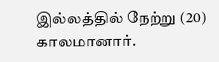இல்லத்தில் நேற்று (20) காலமானார்.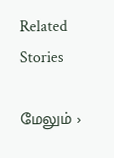Related Stories

மேலும் ›